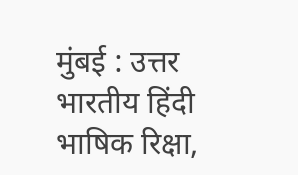मुंबई : उत्तर भारतीय हिंदी भाषिक रिक्षा,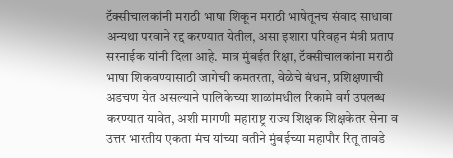टॅक्सीचालकांनी मराठी भाषा शिकून मराठी भाषेतूनच संवाद साधावा अन्यथा परवाने रद्द करण्यात येतील, असा इशारा परिवहन मंत्री प्रताप सरनाईक यांनी दिला आहे. मात्र मुंबईत रिक्षा, टॅक्सीचालकांना मराठी भाषा शिकवण्यासाठी जागेची कमतरता, वेळेचे बंधन, प्रशिक्षणाची अडचण येत असल्याने पालिकेच्या शाळांमधील रिकामे वर्ग उपलब्ध करण्यात यावेत, अशी मागणी महाराष्ट्र राज्य शिक्षक शिक्षकेतर सेना व उत्तर भारतीय एकता मंच यांच्या वतीने मुंबईच्या महापौर रितू तावडे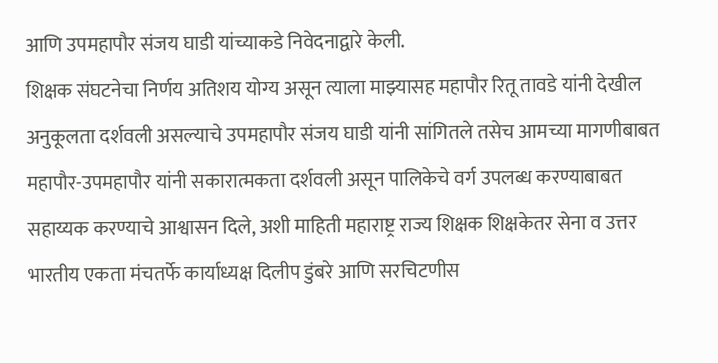आणि उपमहापौर संजय घाडी यांच्याकडे निवेदनाद्वारे केली.
शिक्षक संघटनेचा निर्णय अतिशय योग्य असून त्याला माझ्यासह महापौर रितू तावडे यांनी देखील अनुकूलता दर्शवली असल्याचे उपमहापौर संजय घाडी यांनी सांगितले तसेच आमच्या मागणीबाबत महापौर-उपमहापौर यांनी सकारात्मकता दर्शवली असून पालिकेचे वर्ग उपलब्ध करण्याबाबत सहाय्यक करण्याचे आश्वासन दिले, अशी माहिती महाराष्ट्र राज्य शिक्षक शिक्षकेतर सेना व उत्तर भारतीय एकता मंचतर्फे कार्याध्यक्ष दिलीप डुंबरे आणि सरचिटणीस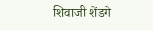शिवाजी शेंडगे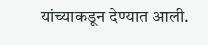यांच्याकडून देण्यात आली.